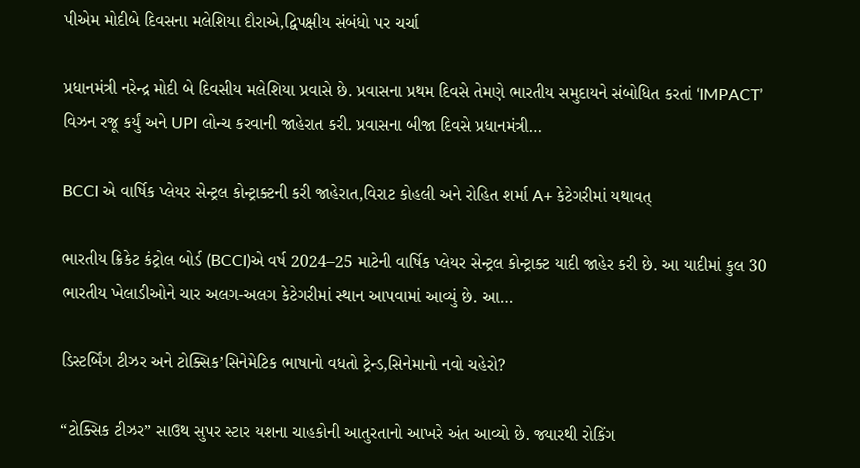પીએમ મોદીબે દિવસના મલેશિયા દૌરાએ,દ્વિપક્ષીય સંબંધો પર ચર્ચા

પ્રધાનમંત્રી નરેન્દ્ર મોદી બે દિવસીય મલેશિયા પ્રવાસે છે. પ્રવાસના પ્રથમ દિવસે તેમણે ભારતીય સમુદાયને સંબોધિત કરતાં ‘IMPACT’ વિઝન રજૂ કર્યું અને UPI લોન્ચ કરવાની જાહેરાત કરી. પ્રવાસના બીજા દિવસે પ્રધાનમંત્રી…

BCCI એ વાર્ષિક પ્લેયર સેન્ટ્રલ કોન્ટ્રાક્ટની કરી જાહેરાત,વિરાટ કોહલી અને રોહિત શર્મા A+ કેટેગરીમાં યથાવત્

ભારતીય ક્રિકેટ કંટ્રોલ બોર્ડ (BCCI)એ વર્ષ 2024–25 માટેની વાર્ષિક પ્લેયર સેન્ટ્રલ કોન્ટ્રાક્ટ યાદી જાહેર કરી છે. આ યાદીમાં કુલ 30 ભારતીય ખેલાડીઓને ચાર અલગ-અલગ કેટેગરીમાં સ્થાન આપવામાં આવ્યું છે. આ…

ડિસ્ટર્બિંગ ટીઝર અને ટોક્સિક’સિનેમેટિક ભાષાનો વધતો ટ્રેન્ડ,સિનેમાનો નવો ચહેરો?

“ટોક્સિક ટીઝર” સાઉથ સુપર સ્ટાર યશના ચાહકોની આતુરતાનો આખરે અંત આવ્યો છે. જ્યારથી રોકિંગ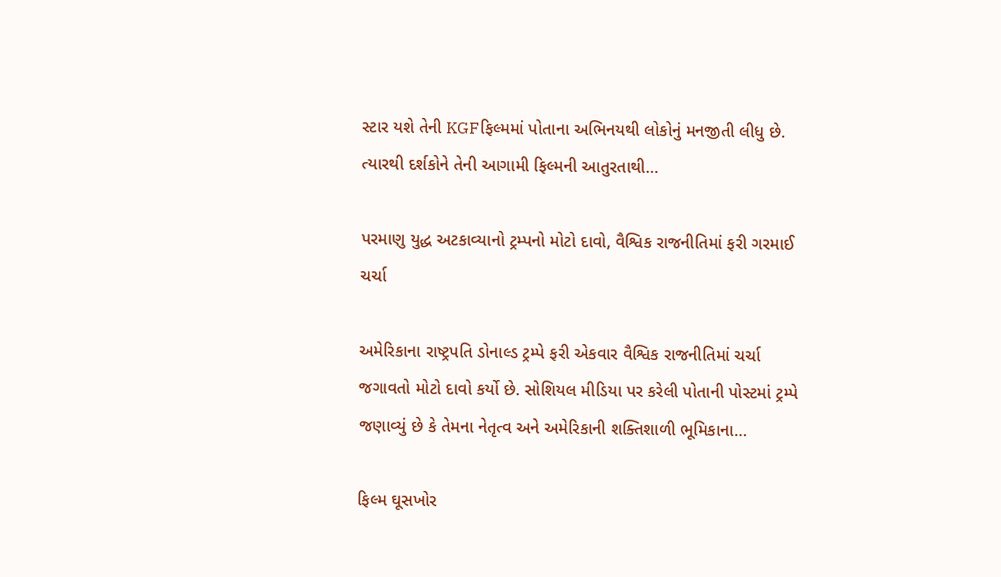સ્ટાર યશે તેની KGFફિલ્મમાં પોતાના અભિનયથી લોકોનું મનજીતી લીધુ છે. ત્યારથી દર્શકોને તેની આગામી ફિલ્મની આતુરતાથી…

પરમાણુ યુદ્ધ અટકાવ્યાનો ટ્રમ્પનો મોટો દાવો, વૈશ્વિક રાજનીતિમાં ફરી ગરમાઈ ચર્ચા

અમેરિકાના રાષ્ટ્રપતિ ડોનાલ્ડ ટ્રમ્પે ફરી એકવાર વૈશ્વિક રાજનીતિમાં ચર્ચા જગાવતો મોટો દાવો કર્યો છે. સોશિયલ મીડિયા પર કરેલી પોતાની પોસ્ટમાં ટ્રમ્પે જણાવ્યું છે કે તેમના નેતૃત્વ અને અમેરિકાની શક્તિશાળી ભૂમિકાના…

ફિલ્મ ઘૂસખોર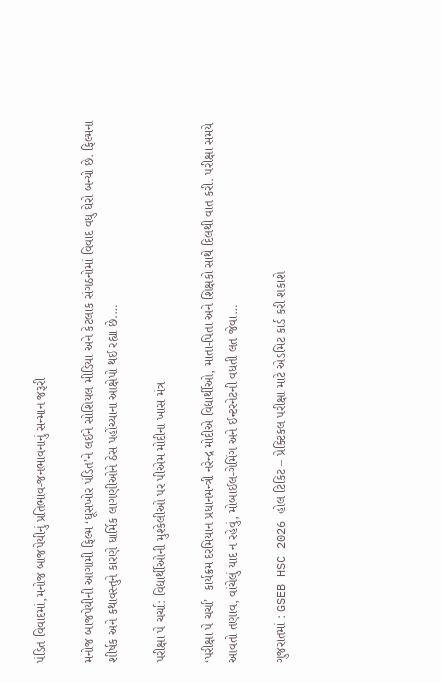પંડિત વિવાદમાં,મનોજ બાજપેયીનું પ્રતિભાવ-જનભાવનાનું સન્માન જરૂરી

મનોજ બાજપેયીની આગામી ફિલ્મ ‘ઘૂસખોર પંડિત’ને લઈને સોશિયલ મીડિયા અને કેટલાક સંગઠનોમાં વિવાદ વધુ ઘેરો બન્યો છે. ફિલ્મના શીર્ષક અને કથાવસ્તુને કારણે ધાર્મિક લાગણીઓને ઠેસ પહોંચ્યાના આક્ષેપો થઈ રહ્યા છે.…

પરીક્ષા પે ચર્ચા: વિદ્યાર્થીઓની મુશ્કેલીઓ પર પીએમ મોદીના ખાસ મંત્ર

‘પરીક્ષા પે ચર્ચા’  કાર્યક્રમ દરમિયાન પ્રધાનમન્ત્રી નરેન્દ્ર મોદીએ વિદ્યાર્થીઓ, માતા-પિતા અને શિક્ષકો સાથે દિલથી વાત કરી. પરીક્ષા સમયે આવતો તણાવ, વાંચેલું યાદ ન રહેવું, મોબાઈલ-ગેમિંગ અને ઈન્ટરનેટની વધતી લત જેવા…

ગુજરાતમાં : GSEB HSC 2026 હોલ ટિકિટ – પ્રેક્ટિકલ પરીક્ષા માટે એડમિટ કાર્ડ કરી શકાશે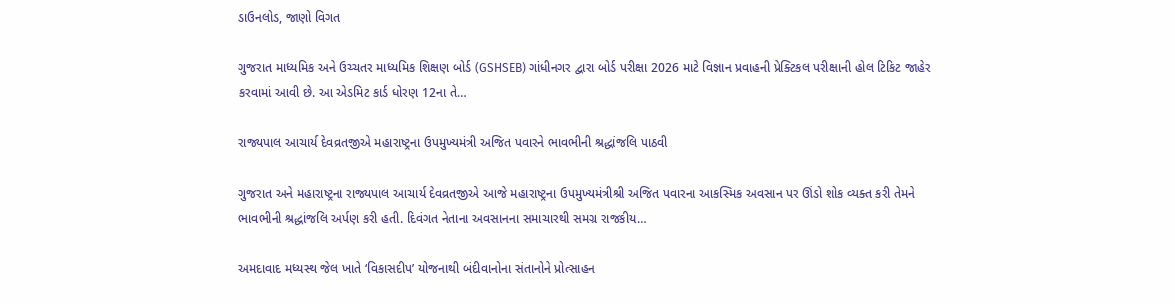ડાઉનલોડ, જાણો વિગત

ગુજરાત માધ્યમિક અને ઉચ્ચતર માધ્યમિક શિક્ષણ બોર્ડ (GSHSEB) ગાંધીનગર દ્વારા બોર્ડ પરીક્ષા 2026 માટે વિજ્ઞાન પ્રવાહની પ્રેક્ટિકલ પરીક્ષાની હોલ ટિકિટ જાહેર કરવામાં આવી છે. આ એડમિટ કાર્ડ ધોરણ 12ના તે…

રાજ્યપાલ આચાર્ય દેવવ્રતજીએ મહારાષ્ટ્રના ઉપમુખ્યમંત્રી અજિત પવારને ભાવભીની શ્રદ્ધાંજલિ પાઠવી

ગુજરાત અને મહારાષ્ટ્રના રાજ્યપાલ આચાર્ય દેવવ્રતજીએ આજે મહારાષ્ટ્રના ઉપમુખ્યમંત્રીશ્રી અજિત પવારના આકસ્મિક અવસાન પર ઊંડો શોક વ્યક્ત કરી તેમને ભાવભીની શ્રદ્ધાંજલિ અર્પણ કરી હતી. દિવંગત નેતાના અવસાનના સમાચારથી સમગ્ર રાજકીય…

અમદાવાદ મધ્યસ્થ જેલ ખાતે ‘વિકાસદીપ’ યોજનાથી બંદીવાનોના સંતાનોને પ્રોત્સાહન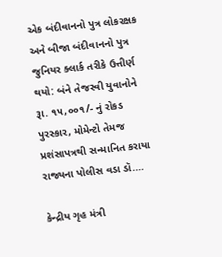એક બંદીવાનનો પુત્ર લોકરક્ષક અને બીજા બંદીવાનનો પુત્ર જુનિયર ક્લાર્ક તરીકે ઉત્તીર્ણ થયો: બંને તેજસ્વી યુવાનોને રૂા. ૧૫,૦૦૧/- નું રોકડ પુરસ્કાર, મોમેન્ટો તેમજ પ્રશંસાપત્રથી સન્માનિત કરાયા રાજ્યના પોલીસ વડા ડૉ.…

કેન્દ્રીય ગૃહ મંત્રી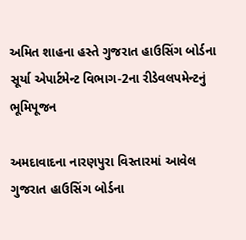અમિત શાહના હસ્તે ગુજરાત હાઉસિંગ બોર્ડના સૂર્યા એપાર્ટમેન્ટ વિભાગ-2ના રીડેવલપમેન્ટનું ભૂમિપૂજન

અમદાવાદના નારણપુરા વિસ્તારમાં આવેલ ગુજરાત હાઉસિંગ બોર્ડના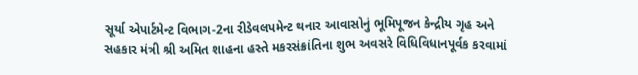સૂર્યા એપાર્ટમેન્ટ વિભાગ-2ના રીડેવલપમેન્ટ થનાર આવાસોનું ભૂમિપૂજન કેન્દ્રીય ગૃહ અને સહકાર મંત્રી શ્રી અમિત શાહના હસ્તે મકરસંક્રાંતિના શુભ અવસરે વિધિવિધાનપૂર્વક કરવામાં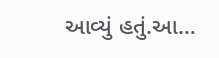આવ્યું હતું.આ…